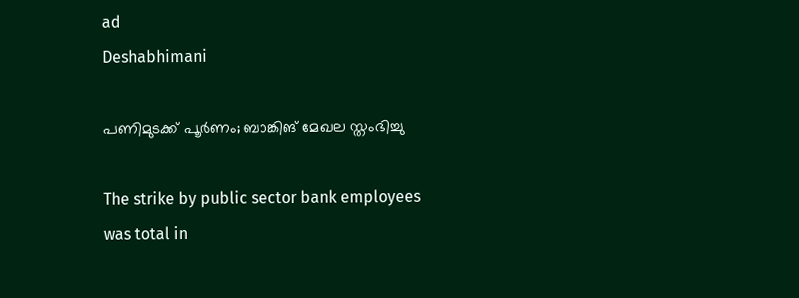ad
Deshabhimani

പണിമുടക്ക്‌ പൂർണം; ബാങ്കിങ്‌ മേഖല സ്തംഭിച്ചു

The strike by public sector bank employees was total in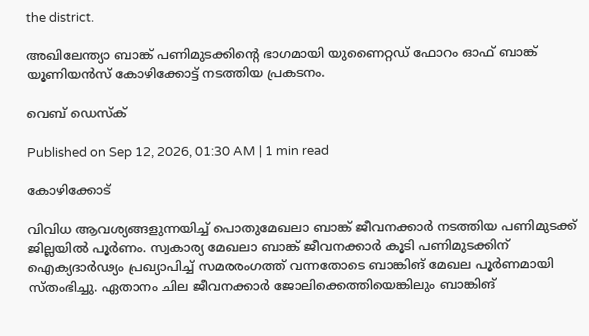the district.

അഖിലേന്ത്യാ ബാങ്ക് പണിമുടക്കിന്റെ ഭാഗമായി യുണൈറ്റഡ് ഫോറം ഓഫ് ബാങ്ക് യൂണിയന്‍സ് കോഴിക്കോട്ട് നടത്തിയ പ്രകടനം.

വെബ് ഡെസ്ക്

Published on Sep 12, 2026, 01:30 AM | 1 min read

കോഴിക്കോട്‌

വിവിധ ആവശ്യങ്ങളുന്നയിച്ച്‌ പൊതുമേഖലാ ബാങ്ക്‌ ജീവനക്കാർ നടത്തിയ പണിമുടക്ക്‌ ജില്ലയിൽ പൂർണം. സ്വകാര്യ മേഖലാ ബാങ്ക്‌ ജീവനക്കാർ കൂടി പണിമുടക്കിന്‌ ഐക്യദാർഢ്യം പ്രഖ്യാപിച്ച്‌ സമരരംഗത്ത്‌ വന്നതോടെ ബാങ്കിങ്‌ മേഖല പൂർണമായി സ്തംഭിച്ചു. ഏതാനം ചില ജീവനക്കാർ ജോലിക്കെത്തിയെങ്കിലും ബാങ്കിങ്‌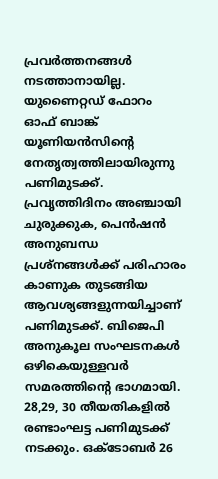പ്രവർത്തനങ്ങൾ നടത്താനായില്ല. യുണൈറ്റഡ്‌ ഫോറം ഓഫ്‌ ബാങ്ക്‌ യൂണിയൻസിന്റെ നേതൃത്വത്തിലായിരുന്നു പണിമുടക്ക്‌. പ്രവൃത്തിദിനം അഞ്ചായി ചുരുക്കുക, പെൻഷൻ അനുബന്ധ പ്രശ്നങ്ങൾക്ക്‌ പരിഹാരം കാണുക തുടങ്ങിയ ആവശ്യങ്ങളുന്നയിച്ചാണ്‌ പണിമുടക്ക്‌. ബിജെപി അനുകൂല സംഘടനകൾ ഒഴികെയുള്ളവർ സമരത്തിന്റെ ഭാഗമായി. 28,29, 30 തീയതികളിൽ രണ്ടാംഘട്ട പണിമുടക്ക്‌ നടക്കും. ഒക്ടോബർ 26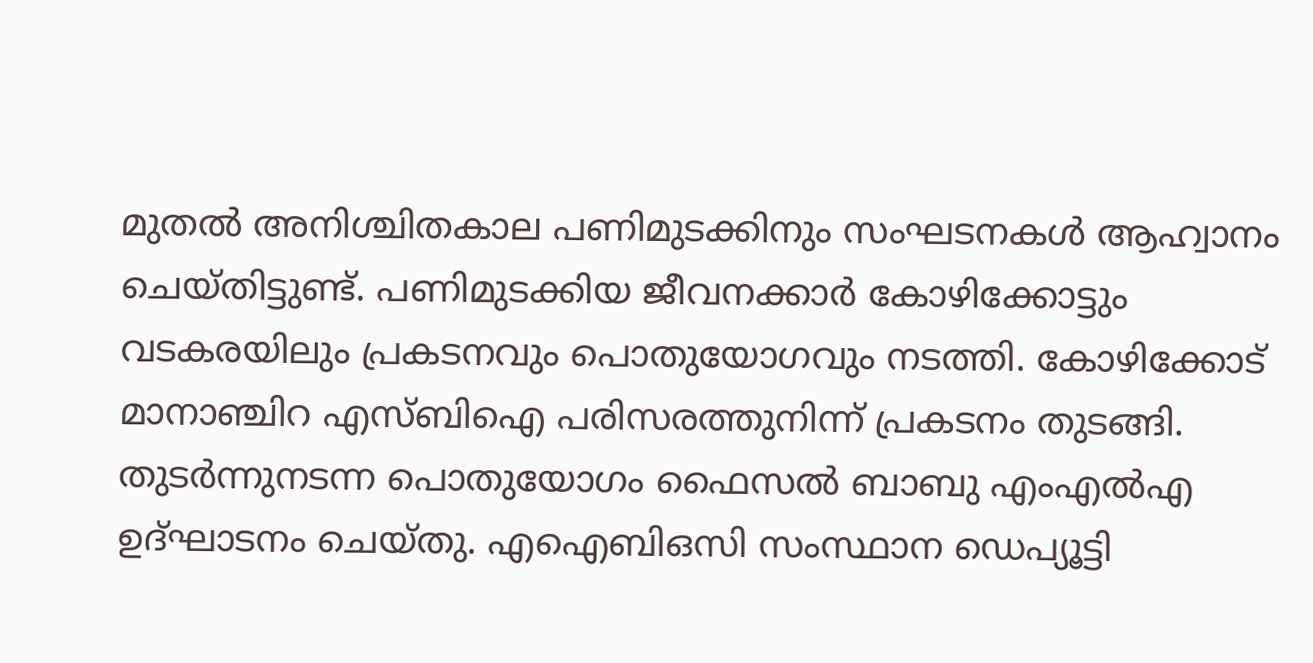മുതൽ അനിശ്ചിതകാല പണിമുടക്കിനും സംഘടനകൾ ആഹ്വാനം ചെയ്തിട്ടുണ്ട്‌. പണിമുടക്കിയ ജീവനക്കാർ കോഴിക്കോട്ടും വടകരയിലും പ്രകടനവും പൊതുയോഗവും നടത്തി. കോഴിക്കോട്‌ മാനാഞ്ചിറ എസ്‌ബിഐ പരിസരത്തുനിന്ന്‌ പ്രകടനം തുടങ്ങി. തുടർന്നുനടന്ന പൊതുയോഗം ഫൈസൽ ബാബു എംഎൽഎ ഉദ്‌ഘാടനം ചെയ്തു. എഐബിഒസി സംസ്ഥാന ഡെപ്യൂട്ടി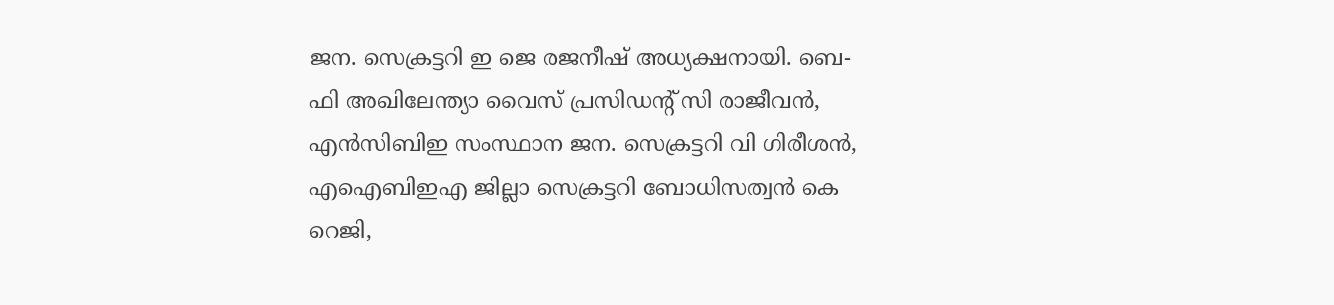ജന. സെക്രട്ടറി ഇ ജെ രജനീഷ്‌ അധ്യക്ഷനായി. ബെ-ഫി അഖിലേന്ത്യാ വൈസ്‌ പ്രസിഡന്റ്‌ സി രാജീവൻ, എൻസിബിഇ സംസ്ഥാന ജന. സെക്രട്ടറി വി ഗിരീശൻ, എഐബിഇഎ ജില്ലാ സെക്രട്ടറി ബോധിസത്വൻ കെ റെജി,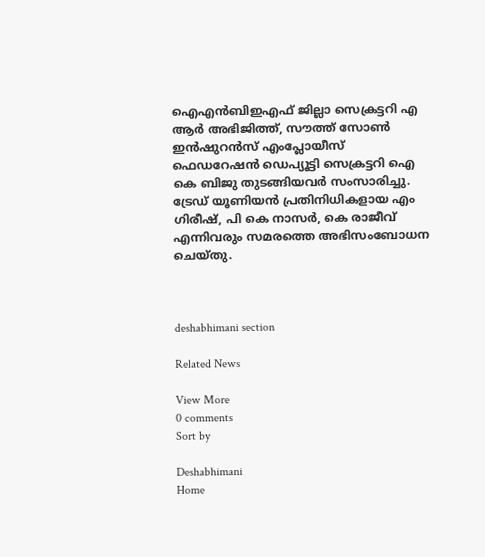ഐഎൻബിഇഎഫ്‌ ജില്ലാ സെക്രട്ടറി എ ആർ അഭിജിത്ത്‌, സ‍ൗത്ത്‌ സോൺ ഇൻഷുറൻസ്‌ എംപ്ലോയീസ്‌ ഫെഡറേഷൻ ഡെപ്യൂട്ടി സെക്രട്ടറി ഐ കെ ബിജു തുടങ്ങിയവർ സംസാരിച്ചു. ട്രേഡ്‌ യൂണിയൻ പ്രതിനിധികളായ എം ഗിരീഷ്‌, പി കെ നാസർ, കെ രാജീവ്‌ എന്നിവരും സമരത്തെ അഭിസംബോധന ചെയ്തു.



deshabhimani section

Related News

View More
0 comments
Sort by

Deshabhimani
Home